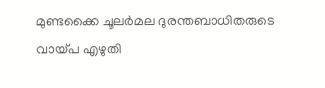മുണ്ടക്കൈ ചൂലര്‍മല ദുരന്തബാധിതരുടെ വായ്പ എഴുതി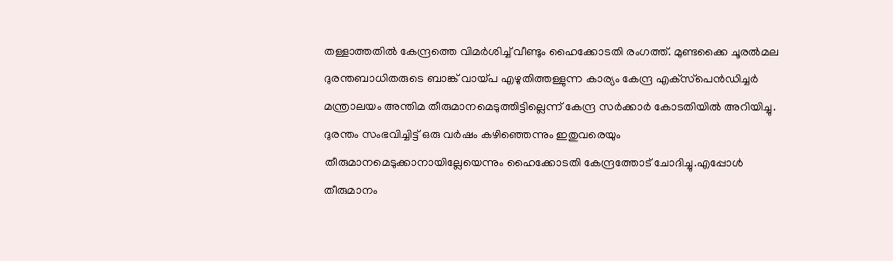തള്ളാത്തതില്‍ കേന്ദ്രത്തെ വിമര്‍ശിച്ച് വീണ്ടും ഹൈക്കോടതി രംഗത്ത്. മുണ്ടക്കൈ ചൂരല്‍മല ദുരന്തബാധിതരുടെ ബാങ്ക് വായ്പ എഴുതിത്തള്ളുന്ന കാര്യം കേന്ദ്ര എക്‌സ്‌പെന്‍ഡിച്ചര്‍ മന്ത്രാലയം അന്തിമ തീരുമാനമെടുത്തിട്ടില്ലെന്ന് കേന്ദ്ര സര്‍ക്കാര്‍ കോടതിയില്‍ അറിയിച്ചു. ദുരന്തം സംഭവിച്ചിട്ട് ഒരു വര്‍ഷം കഴിഞ്ഞെന്നും ഇതുവരെയും തീരുമാനമെടുക്കാനായില്ലേയെന്നും ഹൈക്കോടതി കേന്ദ്രത്തോട് ചോദിച്ചു.എപ്പോള്‍ തീരുമാനം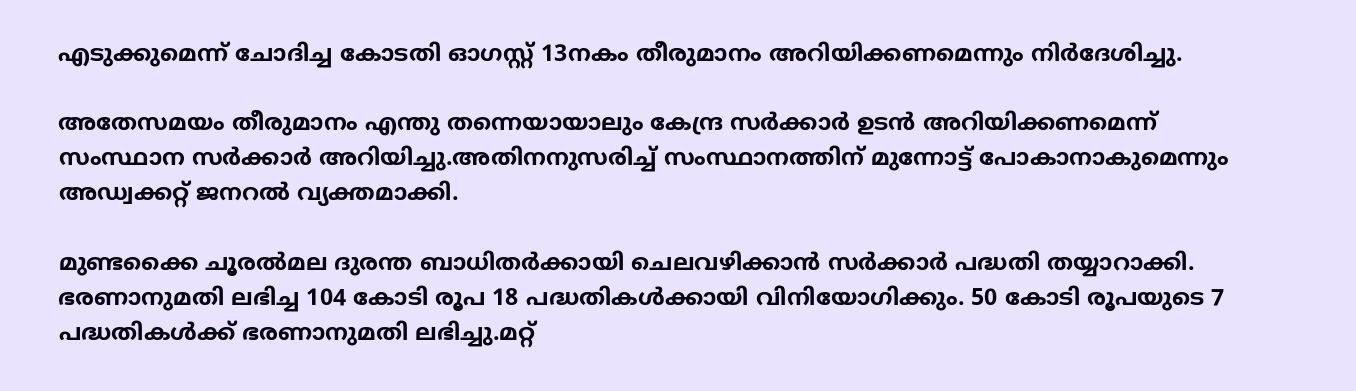എടുക്കുമെന്ന് ചോദിച്ച കോടതി ഓഗസ്റ്റ് 13നകം തീരുമാനം അറിയിക്കണമെന്നും നിര്‍ദേശിച്ചു.

അതേസമയം തീരുമാനം എന്തു തന്നെയായാലും കേന്ദ്ര സര്‍ക്കാര്‍ ഉടന്‍ അറിയിക്കണമെന്ന് സംസ്ഥാന സര്‍ക്കാര്‍ അറിയിച്ചു.അതിനനുസരിച്ച് സംസ്ഥാനത്തിന് മുന്നോട്ട് പോകാനാകുമെന്നും അഡ്വക്കറ്റ് ജനറല്‍ വ്യക്തമാക്കി.

മുണ്ടക്കൈ ചൂരല്‍മല ദുരന്ത ബാധിതര്‍ക്കായി ചെലവഴിക്കാന്‍ സര്‍ക്കാര്‍ പദ്ധതി തയ്യാറാക്കി. ഭരണാനുമതി ലഭിച്ച 104 കോടി രൂപ 18 പദ്ധതികള്‍ക്കായി വിനിയോഗിക്കും. 50 കോടി രൂപയുടെ 7 പദ്ധതികള്‍ക്ക് ഭരണാനുമതി ലഭിച്ചു.മറ്റ്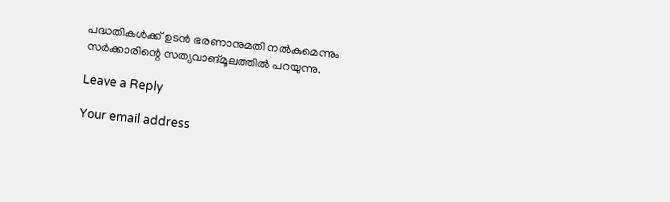പദ്ധതികള്‍ക്ക് ഉടന്‍ ഭരണാനുമതി നല്‍കുമെന്നും സര്‍ക്കാരിന്റെ സത്യവാങ്മൂലത്തില്‍ പറയുന്നു.

Leave a Reply

Your email address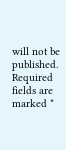will not be published. Required fields are marked *